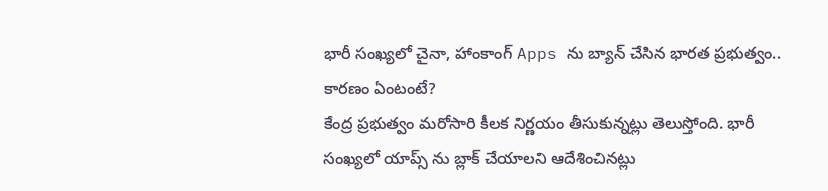భారీ సంఖ్యలో చైనా, హాంకాంగ్ Apps ను బ్యాన్ చేసిన భారత ప్రభుత్వం.. కారణం ఏంటంటే?
కేంద్ర ప్రభుత్వం మరోసారి కీలక నిర్ణయం తీసుకున్నట్లు తెలుస్తోంది. భారీ సంఖ్యలో యాప్స్ ను బ్లాక్ చేయాలని ఆదేశించినట్లు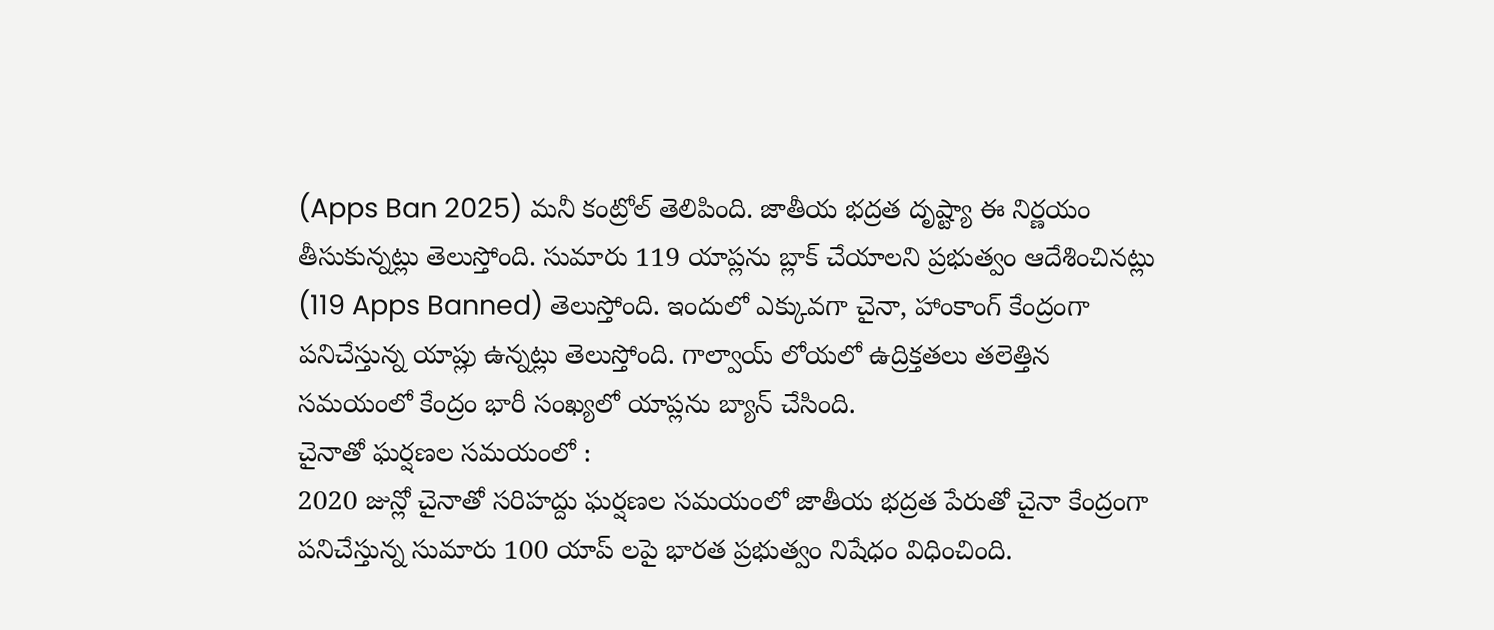(Apps Ban 2025) మనీ కంట్రోల్ తెలిపింది. జాతీయ భద్రత దృష్ట్యా ఈ నిర్ణయం తీసుకున్నట్లు తెలుస్తోంది. సుమారు 119 యాప్లను బ్లాక్ చేయాలని ప్రభుత్వం ఆదేశించినట్లు (119 Apps Banned) తెలుస్తోంది. ఇందులో ఎక్కువగా చైనా, హాంకాంగ్ కేంద్రంగా పనిచేస్తున్న యాప్లు ఉన్నట్లు తెలుస్తోంది. గాల్వాయ్ లోయలో ఉద్రిక్తతలు తలెత్తిన సమయంలో కేంద్రం భారీ సంఖ్యలో యాప్లను బ్యాన్ చేసింది.
చైనాతో ఘర్షణల సమయంలో :
2020 జున్లో చైనాతో సరిహద్దు ఘర్షణల సమయంలో జాతీయ భద్రత పేరుతో చైనా కేంద్రంగా పనిచేస్తున్న సుమారు 100 యాప్ లపై భారత ప్రభుత్వం నిషేధం విధించింది.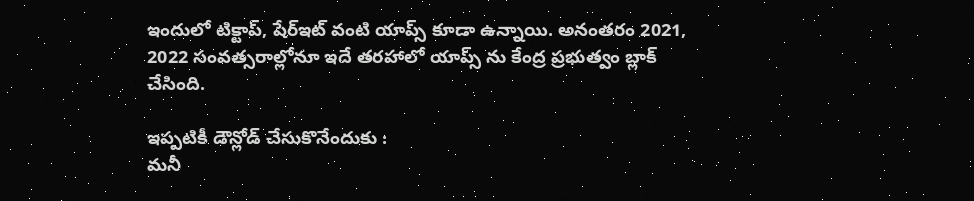ఇందులో టిక్టాప్, షేర్ఇట్ వంటి యాప్స్ కూడా ఉన్నాయి. అనంతరం 2021, 2022 సంవత్సరాల్లోనూ ఇదే తరహాలో యాప్స్ ను కేంద్ర ప్రభుత్వం బ్లాక్ చేసింది.

ఇప్పటికీ డౌన్లోడ్ చేసుకొనేందుకు :
మనీ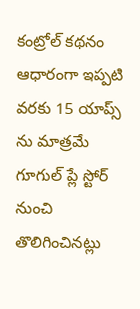కంట్రోల్ కథనం ఆధారంగా ఇప్పటి వరకు 15 యాప్స్ ను మాత్రమే గూగుల్ ప్లే స్టోర్ నుంచి తొలిగించినట్లు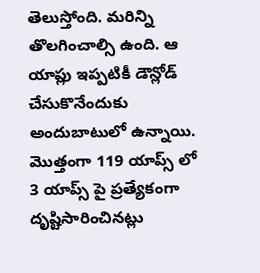తెలుస్తోంది. మరిన్ని తొలగించాల్సి ఉంది. ఆ యాప్లు ఇప్పటికీ డౌన్లోడ్ చేసుకొనేందుకు అందుబాటులో ఉన్నాయి. మొత్తంగా 119 యాప్స్ లో 3 యాప్స్ పై ప్రత్యేకంగా దృష్టిసారించినట్లు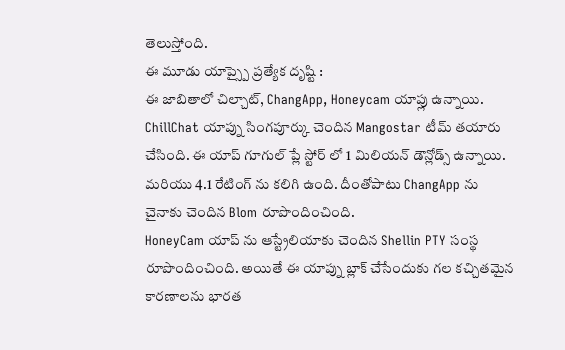తెలుస్తోంది.
ఈ మూడు యాప్స్పై ప్రత్యేక దృష్టి :
ఈ జాబితాలో చిల్చాట్, ChangApp, Honeycam యాప్లు ఉన్నాయి. ChillChat యాప్ను సింగపూర్కు చెందిన Mangostar టీమ్ తయారు చేసింది. ఈ యాప్ గూగుల్ ప్లే స్టోర్ లో 1 మిలియన్ డౌన్లోడ్స్ ఉన్నాయి. మరియు 4.1 రేటింగ్ ను కలిగి ఉంది. దీంతోపాటు ChangApp ను చైనాకు చెందిన Blom రూపొందించింది.
HoneyCam యాప్ ను ఆస్ట్రేలియాకు చెందిన Shellin PTY సంస్థ రూపొందించింది. అయితే ఈ యాప్ను బ్లాక్ చేసేందుకు గల కచ్చితమైన కారణాలను భారత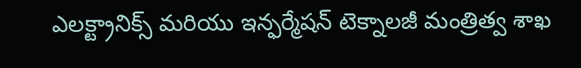ఎలక్ట్రానిక్స్ మరియు ఇన్ఫర్మేషన్ టెక్నాలజీ మంత్రిత్వ శాఖ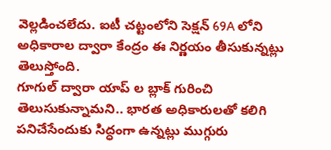వెల్లడించలేదు. ఐటీ చట్టంలోని సెక్షన్ 69A లోని అధికారాల ద్వారా కేంద్రం ఈ నిర్ణయం తీసుకున్నట్లు తెలుస్తోంది.
గూగుల్ ద్వారా యాప్ ల బ్లాక్ గురించి తెలుసుకున్నామని.. భారత అధికారులతో కలిగి పనిచేసేందుకు సిద్ధంగా ఉన్నట్లు ముగ్గురు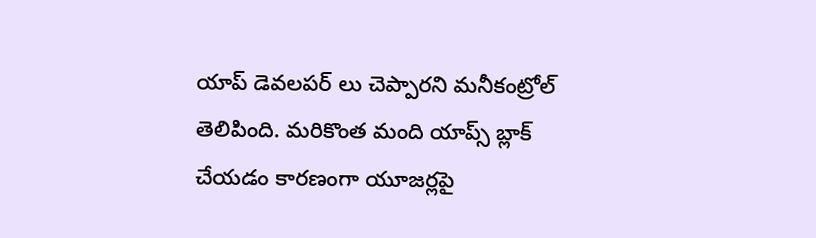యాప్ డెవలపర్ లు చెప్పారని మనీకంట్రోల్ తెలిపింది. మరికొంత మంది యాప్స్ బ్లాక్ చేయడం కారణంగా యూజర్లపై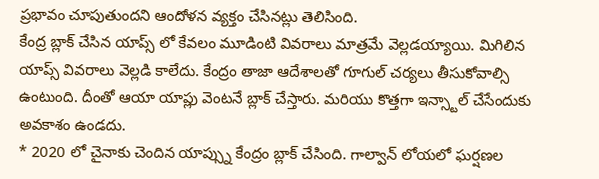ప్రభావం చూపుతుందని ఆందోళన వ్యక్తం చేసినట్లు తెలిసింది.
కేంద్ర బ్లాక్ చేసిన యాప్స్ లో కేవలం మూడింటి వివరాలు మాత్రమే వెల్లడయ్యాయి. మిగిలిన యాప్స్ వివరాలు వెల్లడి కాలేదు. కేంద్రం తాజా ఆదేశాలతో గూగుల్ చర్యలు తీసుకోవాల్సి ఉంటుంది. దీంతో ఆయా యాప్లు వెంటనే బ్లాక్ చేస్తారు. మరియు కొత్తగా ఇన్స్టాల్ చేసేందుకు అవకాశం ఉండదు.
* 2020 లో చైనాకు చెందిన యాప్స్ను కేంద్రం బ్లాక్ చేసింది. గాల్వాన్ లోయలో ఘర్షణల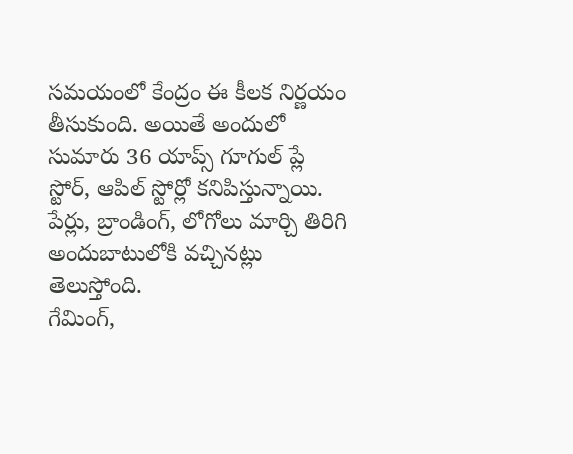సమయంలో కేంద్రం ఈ కీలక నిర్ణయం తీసుకుంది. అయితే అందులో సుమారు 36 యాప్స్ గూగుల్ ప్లే స్టోర్, ఆపిల్ స్టోర్లో కనిపిస్తున్నాయి. పేర్లు, బ్రాండింగ్, లోగోలు మార్చి తిరిగి అందుబాటులోకి వచ్చినట్లు తెలుస్తోంది.
గేమింగ్,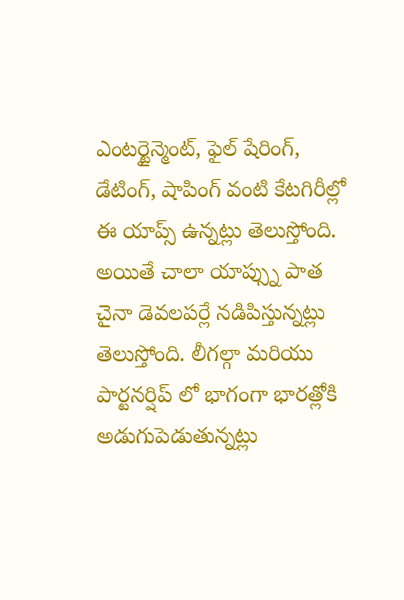ఎంటర్టైన్మెంట్, ఫైల్ షేరింగ్, డేటింగ్, షాపింగ్ వంటి కేటగిరీల్లో ఈ యాప్స్ ఉన్నట్లు తెలుస్తోంది. అయితే చాలా యాప్స్ను పాత చైనా డెవలపర్లే నడిపిస్తున్నట్లు తెలుస్తోంది. లీగల్గా మరియు పార్టనర్షిప్ లో భాగంగా భారత్లోకి అడుగుపెడుతున్నట్లు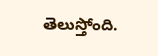తెలుస్తోంది.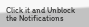Click it and Unblock the Notifications